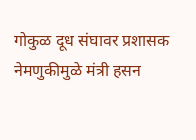गोकुळ दूध संघावर प्रशासक नेमणुकीमुळे मंत्री हसन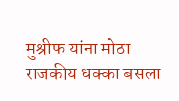मुश्रीफ यांना मोठा राजकीय धक्का बसला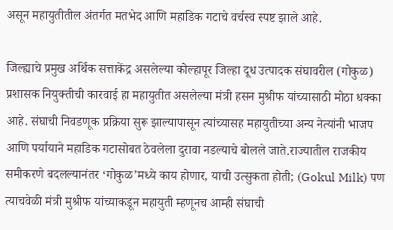असून महायुतीतील अंतर्गत मतभेद आणि महाडिक गटाचे वर्चस्व स्पष्ट झाले आहे.

जिल्ह्याचे प्रमुख अर्थिक सत्ताकेंद्र असलेल्या कोल्हापूर जिल्हा दूध उत्पादक संघावरील (गोकुळ) प्रशासक नियुक्तीची कारवाई हा महायुतीत असलेल्या मंत्री हसन मुश्रीफ यांच्यासाठी मोठा धक्का आहे. संघाची निवडणूक प्रक्रिया सुरू झाल्यापासून त्यांच्यासह महायुतीच्या अन्य नेत्यांनी भाजप आणि पर्यायाने महाडिक गटासोबत ठेवलेला दुरावा नडल्याचे बोलले जाते.राज्यातील राजकीय समीकरणे बदलल्यानंतर ‘गोकुळ’मध्ये काय होणार, याची उत्सुकता होती; (Gokul Milk) पण त्याचवेळी मंत्री मुश्रीफ यांच्याकडून महायुती म्हणूनच आम्ही संघाची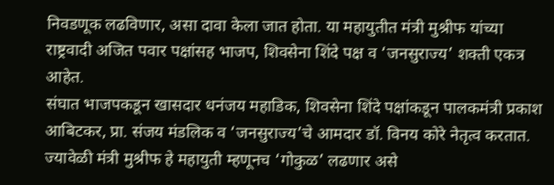निवडणूक लढविणार, असा दावा केला जात होता. या महायुतीत मंत्री मुश्रीफ यांच्या राष्ट्रवादी अजित पवार पक्षांसह भाजप, शिवसेना शिंदे पक्ष व ‘जनसुराज्य’ शक्ती एकत्र आहेत.
संघात भाजपकडून खासदार धनंजय महाडिक, शिवसेना शिंदे पक्षांकडून पालकमंत्री प्रकाश आबिटकर, प्रा. संजय मंडलिक व ‘जनसुराज्य’चे आमदार डॉ. विनय कोरे नेतृत्व करतात. ज्यावेळी मंत्री मुश्रीफ हे महायुती म्हणूनच ‘गोकुळ’ लढणार असे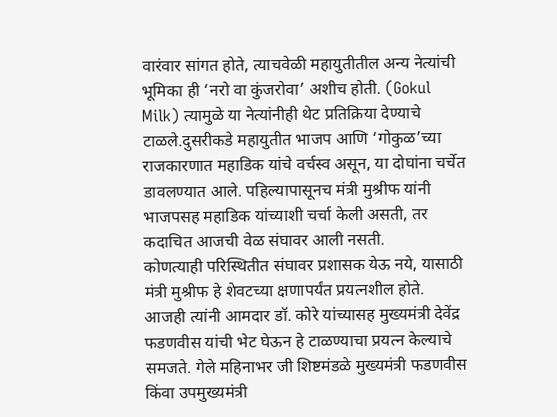वारंवार सांगत होते, त्याचवेळी महायुतीतील अन्य नेत्यांची भूमिका ही ‘नरो वा कुंजरोवा’ अशीच होती. (Gokul Milk) त्यामुळे या नेत्यांनीही थेट प्रतिक्रिया देण्याचे टाळले.दुसरीकडे महायुतीत भाजप आणि ‘गोकुळ’च्या राजकारणात महाडिक यांचे वर्चस्व असून, या दोघांना चर्चेत डावलण्यात आले. पहिल्यापासूनच मंत्री मुश्रीफ यांनी भाजपसह महाडिक यांच्याशी चर्चा केली असती, तर कदाचित आजची वेळ संघावर आली नसती.
कोणत्याही परिस्थितीत संघावर प्रशासक येऊ नये, यासाठी मंत्री मुश्रीफ हे शेवटच्या क्षणापर्यंत प्रयत्नशील होते. आजही त्यांनी आमदार डॉ. कोरे यांच्यासह मुख्यमंत्री देवेंद्र फडणवीस यांची भेट घेऊन हे टाळण्याचा प्रयत्न केल्याचे समजते. गेले महिनाभर जी शिष्टमंडळे मुख्यमंत्री फडणवीस किंवा उपमुख्यमंत्री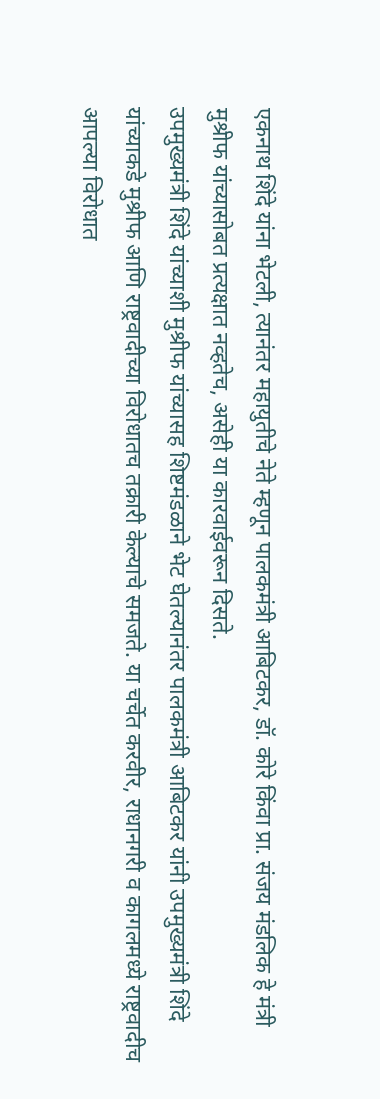एकनाथ शिंदे यांना भेटली, त्यानंतर महायुतीचे नेते म्हणून पालकमंत्री आबिटकर, डॉ. कोरे किंवा प्रा. संजय मंडलिक हे मंत्री मुश्रीफ यांच्यासोबत प्रत्यक्षात नव्हतेच, असेही या कारवाईवरून दिसते.
उपमुख्यमंत्री शिंदे यांच्याशी मुश्रीफ यांच्यासह शिष्टमंडळाने भेट घेतल्यानंतर पालकमंत्री आबिटकर यांनी उपमुख्यमंत्री शिंदे यांच्याकडे मुश्रीफ आणि राष्ट्रवादीच्या विरोधातच तक्रारी केल्याचे समजते. या चर्चेत करवीर, राधानगरी व कागलमध्ये राष्ट्रवादीच आपल्या विरोधात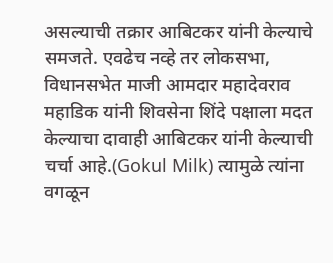असल्याची तक्रार आबिटकर यांनी केल्याचे समजते. एवढेच नव्हे तर लोकसभा, विधानसभेत माजी आमदार महादेवराव महाडिक यांनी शिवसेना शिंदे पक्षाला मदत केल्याचा दावाही आबिटकर यांनी केल्याची चर्चा आहे.(Gokul Milk) त्यामुळे त्यांना वगळून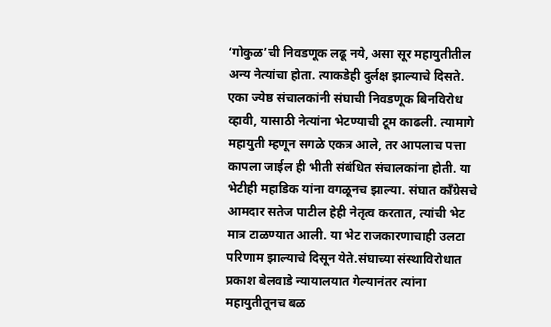‘गोकुळ’ची निवडणूक लढू नये, असा सूर महायुतीतील अन्य नेत्यांचा होता. त्याकडेही दुर्लक्ष झाल्याचे दिसते.
एका ज्येष्ठ संचालकांनी संघाची निवडणूक बिनविरोध व्हावी, यासाठी नेत्यांना भेटण्याची टूम काढली. त्यामागे महायुती म्हणून सगळे एकत्र आले, तर आपलाच पत्ता कापला जाईल ही भीती संबंधित संचालकांना होती. या भेटीही महाडिक यांना वगळूनच झाल्या. संघात काँग्रेसचे आमदार सतेज पाटील हेही नेतृत्व करतात, त्यांची भेट मात्र टाळण्यात आली. या भेट राजकारणाचाही उलटा परिणाम झाल्याचे दिसून येते.संघाच्या संस्थाविरोधात प्रकाश बेलवाडे न्यायालयात गेल्यानंतर त्यांना महायुतीतूनच बळ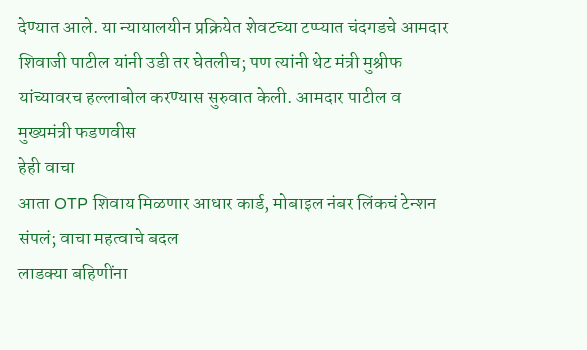देण्यात आले. या न्यायालयीन प्रक्रियेत शेवटच्या टप्प्यात चंदगडचे आमदार शिवाजी पाटील यांनी उडी तर घेतलीच; पण त्यांनी थेट मंत्री मुश्रीफ यांच्यावरच हल्लाबोल करण्यास सुरुवात केली. आमदार पाटील व मुख्यमंत्री फडणवीस
हेही वाचा
आता OTP शिवाय मिळणार आधार कार्ड, मोबाइल नंबर लिंकचं टेन्शन संपलं; वाचा महत्वाचे बदल
लाडक्या बहिणींना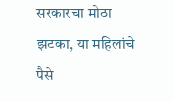सरकारचा मोठा झटका, या महिलांचे पैसे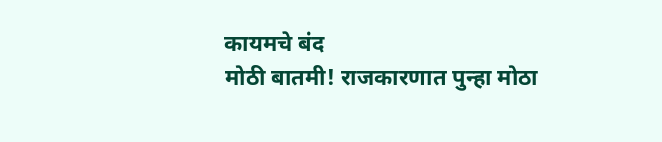कायमचे बंद
मोठी बातमी! राजकारणात पुन्हा मोठा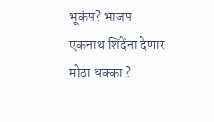भूकंप? भाजप एकनाथ शिंदेंना देणार मोठा धक्का ?